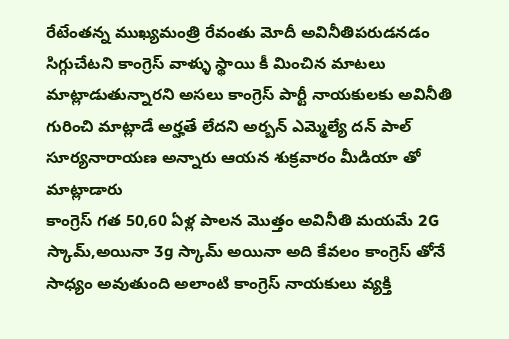రేటేంతన్న ముఖ్యమంత్రి రేవంతు మోదీ అవినీతిపరుడనడం సిగ్గుచేటని కాంగ్రెస్ వాళ్ళు స్థాయి కీ మించిన మాటలు మాట్లాడుతున్నారని అసలు కాంగ్రెస్ పార్టీ నాయకులకు అవినీతి గురించి మాట్లాడే అర్హతే లేదని అర్బన్ ఎమ్మెల్యే దన్ పాల్ సూర్యనారాయణ అన్నారు ఆయన శుక్రవారం మీడియా తో మాట్లాడారు
కాంగ్రెస్ గత 50,60 ఏళ్ల పాలన మొత్తం అవినీతి మయమే 2G స్కామ్,అయినా 3g స్కామ్ అయినా అది కేవలం కాంగ్రెస్ తోనే సాధ్యం అవుతుంది అలాంటి కాంగ్రెస్ నాయకులు వ్యక్తి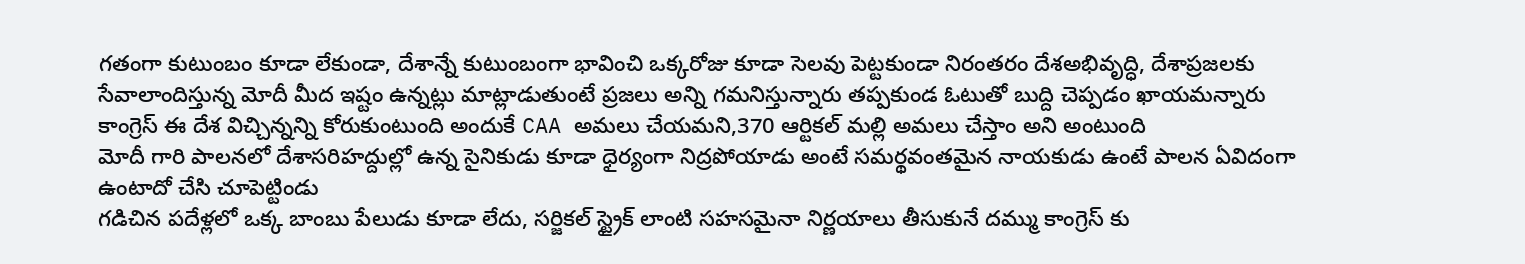గతంగా కుటుంబం కూడా లేకుండా, దేశాన్నే కుటుంబంగా భావించి ఒక్కరోజు కూడా సెలవు పెట్టకుండా నిరంతరం దేశఅభివృద్ధి, దేశాప్రజలకు సేవాలాందిస్తున్న మోదీ మీద ఇష్టం ఉన్నట్లు మాట్లాడుతుంటే ప్రజలు అన్ని గమనిస్తున్నారు తప్పకుండ ఓటుతో బుద్ది చెప్పడం ఖాయమన్నారు
కాంగ్రెస్ ఈ దేశ విచ్చిన్నన్ని కోరుకుంటుంది అందుకే CAA అమలు చేయమని,370 ఆర్టికల్ మల్లి అమలు చేస్తాం అని అంటుంది
మోదీ గారి పాలనలో దేశాసరిహద్దుల్లో ఉన్న సైనికుడు కూడా ధైర్యంగా నిద్రపోయాడు అంటే సమర్థవంతమైన నాయకుడు ఉంటే పాలన ఏవిదంగా ఉంటాదో చేసి చూపెట్టిండు
గడిచిన పదేళ్లలో ఒక్క బాంబు పేలుడు కూడా లేదు, సర్జికల్ స్ట్రైక్ లాంటి సహసమైనా నిర్ణయాలు తీసుకునే దమ్ము కాంగ్రెస్ కు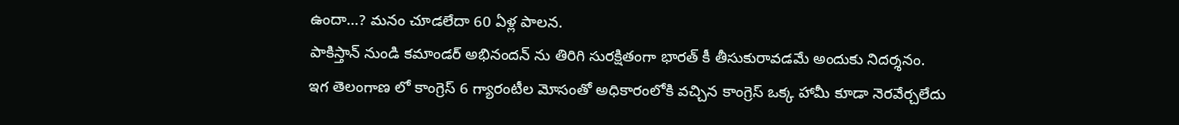ఉందా…? మనం చూడలేదా 60 ఏళ్ల పాలన.
పాకిస్తాన్ నుండి కమాండర్ అభినందన్ ను తిరిగి సురక్షితంగా భారత్ కీ తీసుకురావడమే అందుకు నిదర్శనం.
ఇగ తెలంగాణ లో కాంగ్రెస్ 6 గ్యారంటీల మోసంతో అధికారంలోకి వచ్చిన కాంగ్రెస్ ఒక్క హామీ కూడా నెరవేర్చలేదు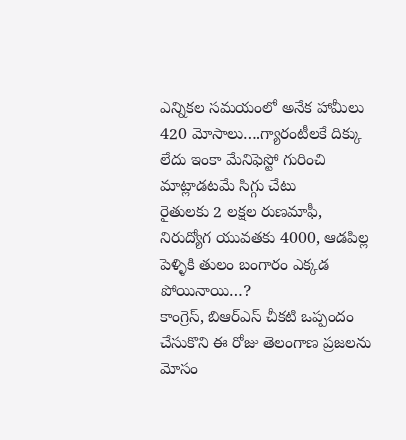ఎన్నికల సమయంలో అనేక హామీలు 420 మోసాలు….గ్యారంటీలకే దిక్కు లేదు ఇంకా మేనిఫెస్టో గురించి మాట్లాడటమే సిగ్గు చేటు
రైతులకు 2 లక్షల రుణమాఫీ, నిరుద్యోగ యువతకు 4000, ఆడపిల్ల పెళ్ళికి తులం బంగారం ఎక్కడ పోయినాయి…?
కాంగ్రెస్, బిఆర్ఎస్ చీకటి ఒప్పందం చేసుకొని ఈ రోజు తెలంగాణ ప్రజలను మోసం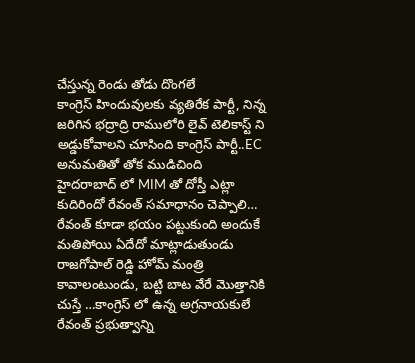చేస్తున్న రెండు తోడు దొంగలే
కాంగ్రెస్ హిందువులకు వ్యతిరేక పార్టీ, నిన్న జరిగిన భద్రాద్రి రాములోరి లైవ్ టెలికాస్ట్ ని అడ్డుకోవాలని చూసింది కాంగ్రెస్ పార్టీ..EC అనుమతితో తోక ముడిచింది
హైదరాబాద్ లో MIM తో దోస్తీ ఎట్లా కుదిరిందో రేవంత్ సమాధానం చెప్పాలి…
రేవంత్ కూడా భయం పట్టుకుంది అందుకే మతిపోయి ఏదేదో మాట్లాడుతుండు రాజగోపాల్ రెడ్డి హోమ్ మంత్రి కావాలంటుండు, బట్టి బాట వేరే మొత్తానికి చుస్తే …కాంగ్రెస్ లో ఉన్న అగ్రనాయకులే రేవంత్ ప్రభుత్వాన్ని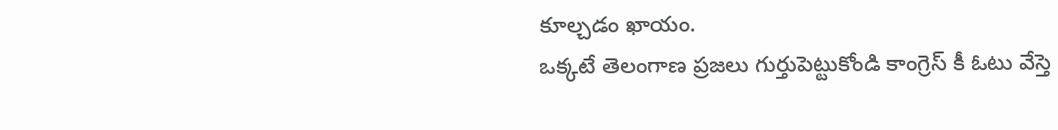కూల్చడం ఖాయం.
ఒక్కటే తెలంగాణ ప్రజలు గుర్తుపెట్టుకోండి కాంగ్రెస్ కీ ఓటు వేస్తె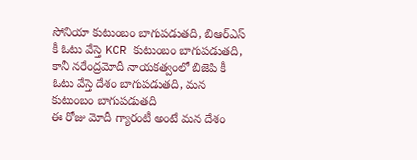సోనియా కుటుంబం బాగుపడుతది, బిఆర్ఎస్ కీ ఓటు వేస్తె KCR కుటుంబం బాగుపడుతది, కానీ నరేంద్రమోదీ నాయకత్వంలో బిజెపి కీ ఓటు వేస్తె దేశం బాగుపడుతది, మన కుటుంబం బాగుపడుతది
ఈ రోజు మోదీ గ్యారంటీ అంటే మన దేశం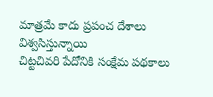మాత్రమే కాదు ప్రపంచ దేశాలు విశ్వసిస్తున్నాయి
చిట్టచివరి పేదోనికి సంక్షేమ పథకాలు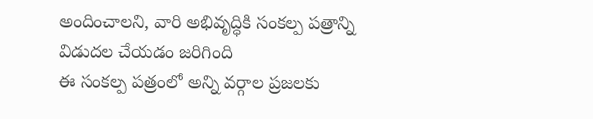అందించాలని, వారి అభివృద్ధికి సంకల్ప పత్రాన్ని విడుదల చేయడం జరిగింది
ఈ సంకల్ప పత్రంలో అన్ని వర్గాల ప్రజలకు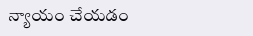న్యాయం చేయడం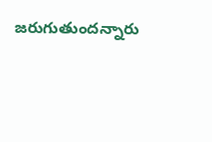జరుగుతుందన్నారు